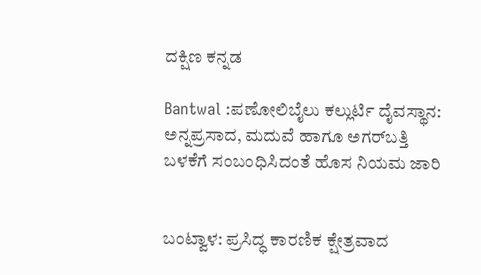ದಕ್ಷಿಣ ಕನ್ನಡ

Bantwal :ಪಣೋಲಿಬೈಲು ಕಲ್ಲುರ್ಟಿ ದೈವಸ್ಥಾನ: ಅನ್ನಪ್ರಸಾದ, ಮದುವೆ ಹಾಗೂ ಅಗರ್‌ಬತ್ತಿ ಬಳಕೆಗೆ ಸಂಬಂಧಿಸಿದಂತೆ ಹೊಸ ನಿಯಮ ಜಾರಿ


ಬಂಟ್ವಾಳ: ಪ್ರಸಿದ್ಧ ಕಾರಣಿಕ ಕ್ಷೇತ್ರವಾದ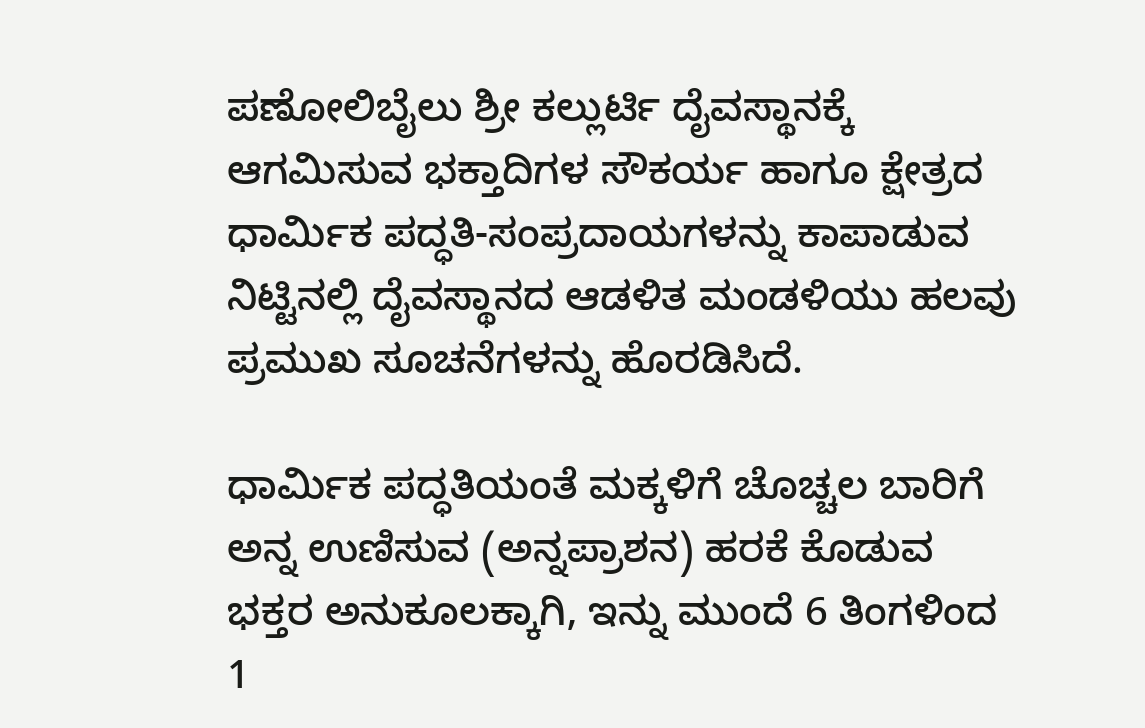ಪಣೋಲಿಬೈಲು ಶ್ರೀ ಕಲ್ಲುರ್ಟಿ ದೈವಸ್ಥಾನಕ್ಕೆ ಆಗಮಿಸುವ ಭಕ್ತಾದಿಗಳ ಸೌಕರ್ಯ ಹಾಗೂ ಕ್ಷೇತ್ರದ ಧಾರ್ಮಿಕ ಪದ್ಧತಿ-ಸಂಪ್ರದಾಯಗಳನ್ನು ಕಾಪಾಡುವ ನಿಟ್ಟಿನಲ್ಲಿ ದೈವಸ್ಥಾನದ ಆಡಳಿತ ಮಂಡಳಿಯು ಹಲವು ಪ್ರಮುಖ ಸೂಚನೆಗಳನ್ನು ಹೊರಡಿಸಿದೆ.

ಧಾರ್ಮಿಕ ಪದ್ಧತಿಯಂತೆ ಮಕ್ಕಳಿಗೆ ಚೊಚ್ಚಲ ಬಾರಿಗೆ ಅನ್ನ ಉಣಿಸುವ (ಅನ್ನಪ್ರಾಶನ) ಹರಕೆ ಕೊಡುವ ಭಕ್ತರ ಅನುಕೂಲಕ್ಕಾಗಿ, ಇನ್ನು ಮುಂದೆ 6 ತಿಂಗಳಿಂದ 1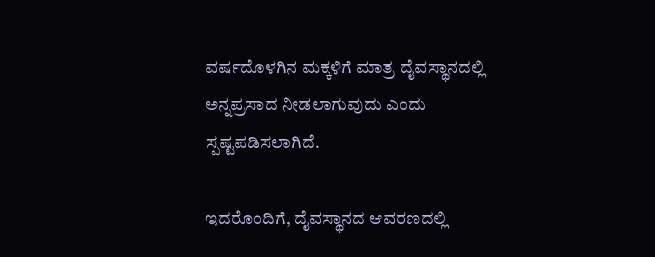ವರ್ಷದೊಳಗಿನ ಮಕ್ಕಳಿಗೆ ಮಾತ್ರ ದೈವಸ್ಥಾನದಲ್ಲಿ ಅನ್ನಪ್ರಸಾದ ನೀಡಲಾಗುವುದು ಎಂದು ಸ್ಪಷ್ಟಪಡಿಸಲಾಗಿದೆ.

ಇದರೊಂದಿಗೆ, ದೈವಸ್ಥಾನದ ಆವರಣದಲ್ಲಿ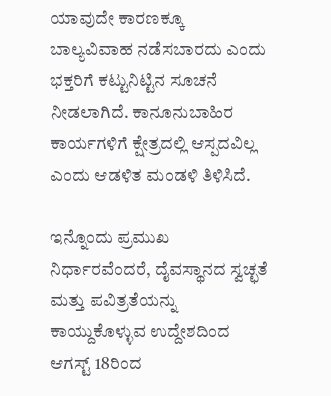ಯಾವುದೇ ಕಾರಣಕ್ಕೂ ಬಾಲ್ಯವಿವಾಹ ನಡೆಸಬಾರದು ಎಂದು ಭಕ್ತರಿಗೆ ಕಟ್ಟುನಿಟ್ಟಿನ ಸೂಚನೆ ನೀಡಲಾಗಿದೆ. ಕಾನೂನುಬಾಹಿರ ಕಾರ್ಯಗಳಿಗೆ ಕ್ಷೇತ್ರದಲ್ಲಿ ಆಸ್ಪದವಿಲ್ಲ ಎಂದು ಆಡಳಿತ ಮಂಡಳಿ ತಿಳಿಸಿದೆ.

ಇನ್ನೊಂದು ಪ್ರಮುಖ ನಿರ್ಧಾರವೆಂದರೆ, ದೈವಸ್ಥಾನದ ಸ್ವಚ್ಛತೆ ಮತ್ತು ಪವಿತ್ರತೆಯನ್ನು ಕಾಯ್ದುಕೊಳ್ಳುವ ಉದ್ದೇಶದಿಂದ ಆಗಸ್ಟ್ 18ರಿಂದ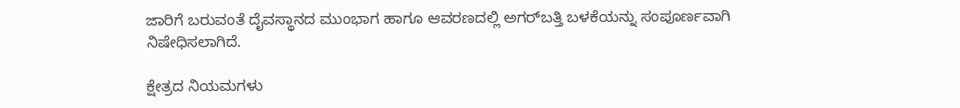ಜಾರಿಗೆ ಬರುವಂತೆ ದೈವಸ್ಥಾನದ ಮುಂಭಾಗ ಹಾಗೂ ಆವರಣದಲ್ಲಿ ಅಗರ್‌ಬತ್ತಿ ಬಳಕೆಯನ್ನು ಸಂಪೂರ್ಣವಾಗಿ ನಿಷೇಧಿಸಲಾಗಿದೆ.

ಕ್ಷೇತ್ರದ ನಿಯಮಗಳು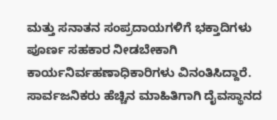ಮತ್ತು ಸನಾತನ ಸಂಪ್ರದಾಯಗಳಿಗೆ ಭಕ್ತಾದಿಗಳು ಪೂರ್ಣ ಸಹಕಾರ ನೀಡಬೇಕಾಗಿ ಕಾರ್ಯನಿರ್ವಹಣಾಧಿಕಾರಿಗಳು ವಿನಂತಿಸಿದ್ದಾರೆ. ಸಾರ್ವಜನಿಕರು ಹೆಚ್ಚಿನ ಮಾಹಿತಿಗಾಗಿ ದೈವಸ್ಥಾನದ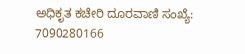ಅಧಿಕೃತ ಕಚೇರಿ ದೂರವಾಣಿ ಸಂಖ್ಯೆ: 7090280166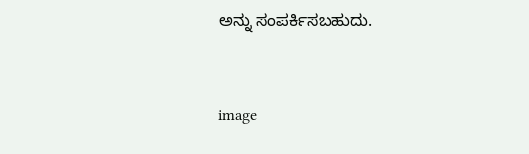ಅನ್ನು ಸಂಪರ್ಕಿಸಬಹುದು.



image